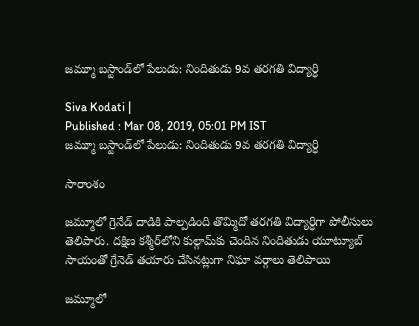జమ్మూ బస్టాండ్‌లో పేలుడు: నిందితుడు 9వ తరగతి విద్యార్ధి

Siva Kodati |
Published : Mar 08, 2019, 05:01 PM IST
జమ్మూ బస్టాండ్‌లో పేలుడు: నిందితుడు 9వ తరగతి విద్యార్ధి

సారాంశం

జమ్మూలో గ్రెనేడ్ దాడికి పాల్పడింది తొమ్మిదో తరగతి విద్యార్ధిగా పోలీసులు తెలిపారు. దక్షిణ కశ్మీర్‌లోని కుల్గామ్‌కు చెందిన నిందితుడు యూట్యూబ్ సాయంతో గ్రేనెడ్ తయారు చేసినట్లుగా నిఘా వర్గాలు తెలిపాయి

జమ్మూలో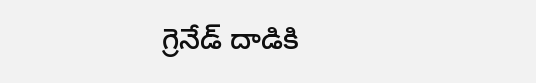గ్రెనేడ్ దాడికి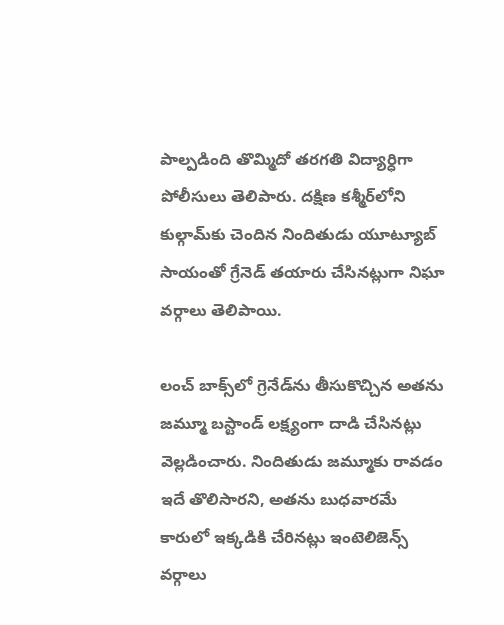పాల్పడింది తొమ్మిదో తరగతి విద్యార్ధిగా పోలీసులు తెలిపారు. దక్షిణ కశ్మీర్‌లోని కుల్గామ్‌కు చెందిన నిందితుడు యూట్యూబ్ సాయంతో గ్రేనెడ్ తయారు చేసినట్లుగా నిఘా వర్గాలు తెలిపాయి.

లంచ్ బాక్స్‌లో గ్రెనేడ్‌ను తీసుకొచ్చిన అతను జమ్మూ బస్టాండ్ లక్ష్యంగా దాడి చేసినట్లు వెల్లడించారు. నిందితుడు జమ్మూకు రావడం ఇదే తొలిసారని, అతను బుధవారమే కారులో ఇక్కడికి చేరినట్లు ఇంటెలిజెన్స్ వర్గాలు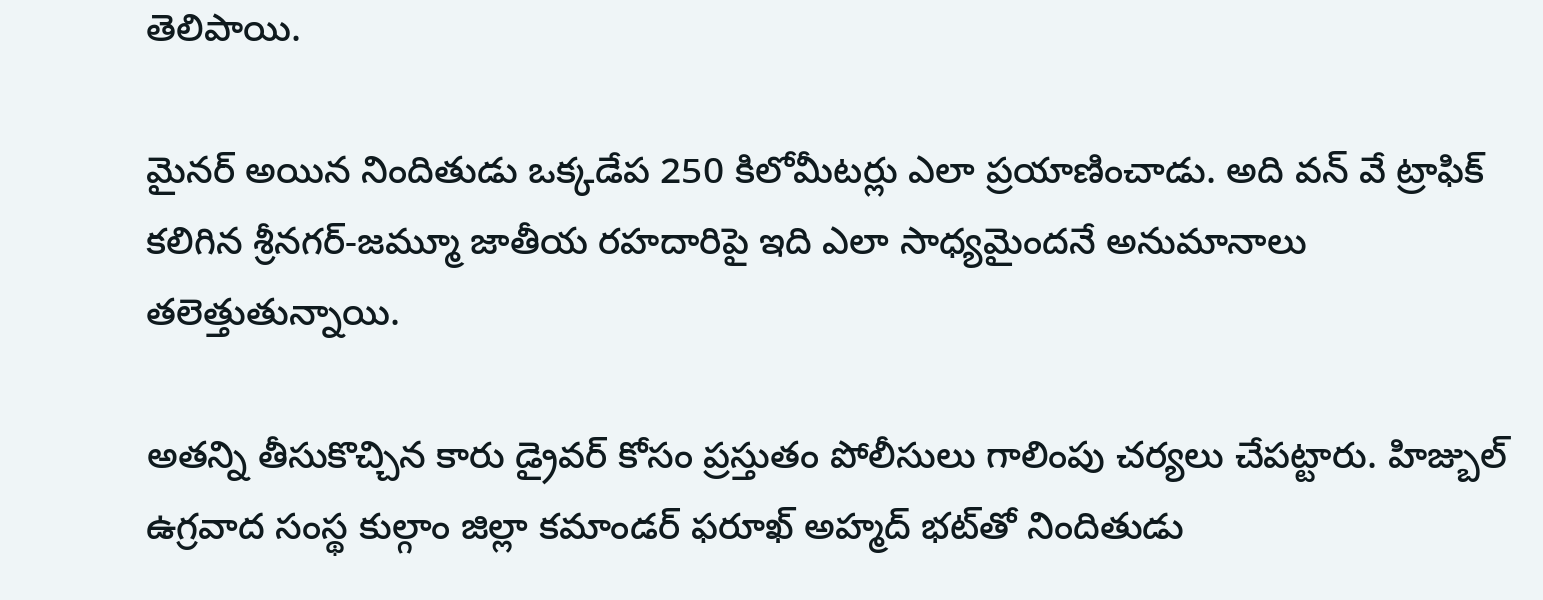తెలిపాయి.

మైనర్ అయిన నిందితుడు ఒక్కడేప 250 కిలోమీటర్లు ఎలా ప్రయాణించాడు. అది వన్ వే ట్రాఫిక్ కలిగిన శ్రీనగర్-జమ్మూ జాతీయ రహదారిపై ఇది ఎలా సాధ్యమైందనే అనుమానాలు తలెత్తుతున్నాయి.

అతన్ని తీసుకొచ్చిన కారు డ్రైవర్ కోసం ప్రస్తుతం పోలీసులు గాలింపు చర్యలు చేపట్టారు. హిజ్బుల్ ఉగ్రవాద సంస్థ కుల్గాం జిల్లా కమాండర్ ఫరూఖ్ అహ్మద్ భట్‌తో నిందితుడు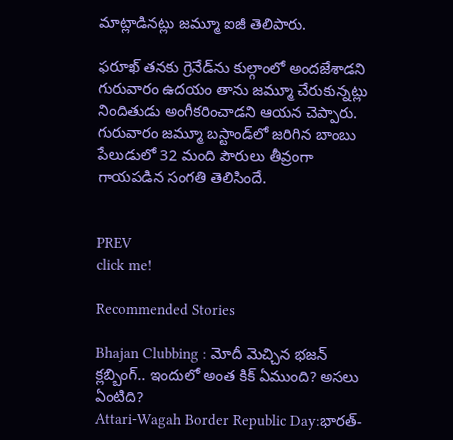మాట్లాడినట్లు జమ్మూ ఐజీ తెలిపారు.

ఫరూఖ్ తనకు గ్రెనేడ్‌ను కుల్గాంలో అందజేశాడని గురువారం ఉదయం తాను జమ్మూ చేరుకున్నట్లు నిందితుడు అంగీకరించాడని ఆయన చెప్పారు. గురువారం జమ్మూ బస్టాండ్‌లో జరిగిన బాంబు పేలుడులో 32 మంది పౌరులు తీవ్రంగా గాయపడిన సంగతి తెలిసిందే.


PREV
click me!

Recommended Stories

Bhajan Clubbing : మోదీ మెచ్చిన భజన్ క్లబ్బింగ్.. ఇందులో అంత కిక్ ఏముంది? అసలు ఏంటిది?
Attari-Wagah Border Republic Day:భారత్-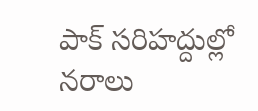పాక్ సరిహద్దుల్లో నరాలు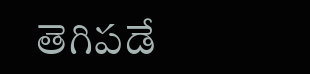తెగిపడే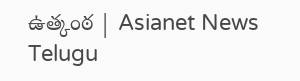ఉత్కంఠ | Asianet News Telugu